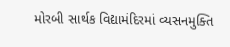મોરબી સાર્થક વિદ્યામંદિરમાં વ્યસનમુક્તિ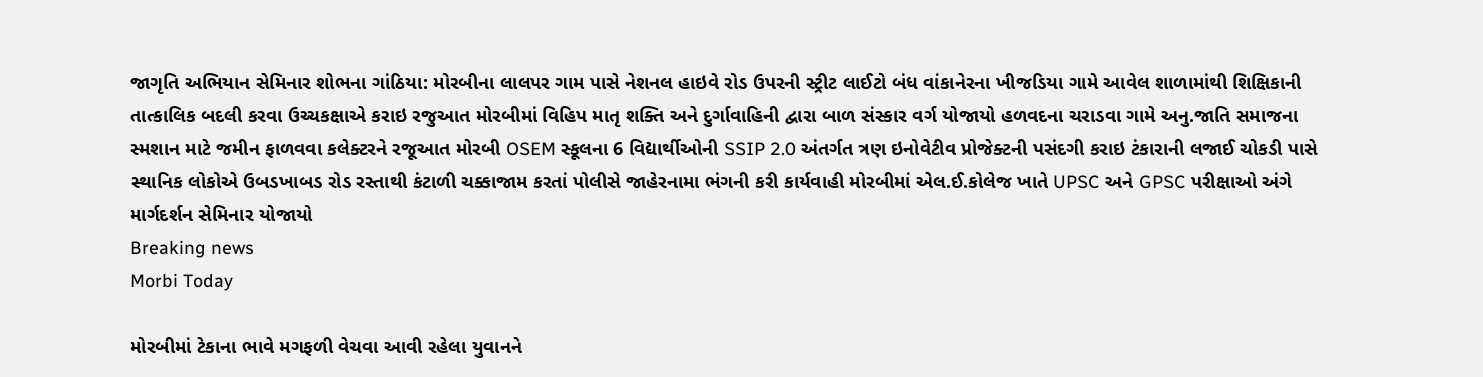જાગૃતિ અભિયાન સેમિનાર શોભના ગાંઠિયા: મોરબીના લાલપર ગામ પાસે નેશનલ હાઇવે રોડ ઉપરની સ્ટ્રીટ લાઈટો બંધ વાંકાનેરના ખીજડિયા ગામે આવેલ શાળામાંથી શિક્ષિકાની તાત્કાલિક બદલી કરવા ઉચ્ચકક્ષાએ કરાઇ રજુઆત મોરબીમાં વિહિપ માતૃ શક્તિ અને દુર્ગાવાહિની દ્વારા બાળ સંસ્કાર વર્ગ યોજાયો હળવદના ચરાડવા ગામે અનુ.જાતિ સમાજના સ્મશાન માટે જમીન ફાળવવા કલેક્ટરને રજૂઆત મોરબી OSEM સ્કૂલના 6 વિદ્યાર્થીઓની SSIP 2.0 અંતર્ગત ત્રણ ઇનોવેટીવ પ્રોજેક્ટની પસંદગી કરાઇ ટંકારાની લજાઈ ચોકડી પાસે સ્થાનિક લોકોએ ઉબડખાબડ રોડ રસ્તાથી કંટાળી ચક્કાજામ કરતાં પોલીસે જાહેરનામા ભંગની કરી કાર્યવાહી મોરબીમાં એલ.ઈ.કોલેજ ખાતે UPSC અને GPSC પરીક્ષાઓ અંગે માર્ગદર્શન સેમિનાર યોજાયો
Breaking news
Morbi Today

મોરબીમાં ટેકાના ભાવે મગફળી વેચવા આવી રહેલા યુવાનને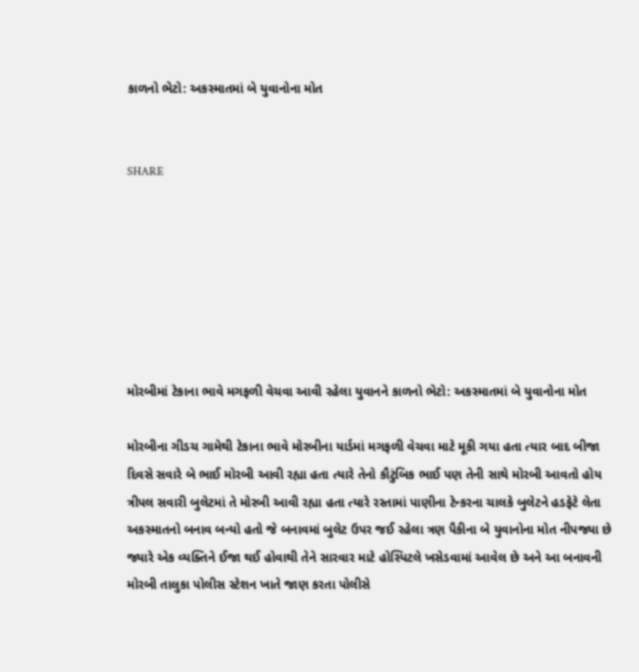કાળનો ભેટો: અકસ્માતમાં બે યુવાનોના મોત


SHARE







મોરબીમાં ટેકાના ભાવે મગફળી વેચવા આવી રહેલા યુવાનને કાળનો ભેટો: અકસ્માતમાં બે યુવાનોના મોત

મોરબીના ગીડચ ગામેથી ટેકાના ભાવે મોરબીના યાર્ડમાં મગફળી વેચવા માટે મૂકી ગયા હતા ત્યાર બાદ બીજા દિવસે સવારે બે ભાઈ મોરબી આવી રહ્યા હતા ત્યારે તેનો કૌટુંબિક ભાઈ પણ તેની સાથે મોરબી આવતો હોય ત્રીપલ સવારી બુલેટમાં તે મોરબી આવી રહ્યા હતા ત્યારે રસ્તામાં પાણીના ટેન્કરના ચાલકે બુલેટને હડફેટે લેતા અકસ્માતનો બનાવ બન્યો હતો જે બનાવમાં બુલેટ ઉપર જઈ રહેલા ત્રણ પૈકીના બે યુવાનોના મોત નીપજ્યા છે જ્યારે એક વ્યક્તિને ઈજા થઈ હોવાથી તેને સારવાર માટે હોસ્પિટલે ખસેડવામાં આવેલ છે અને આ બનાવની મોરબી તાલુકા પોલીસ સ્ટેશન ખાતે જાણ કરતા પોલીસે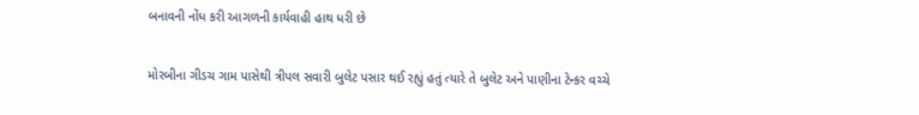બનાવની નોંધ કરી આગળની કાર્યવાહી હાથ ધરી છે

મોરબીના ગીડચ ગામ પાસેથી ત્રીપલ સવારી બુલેટ પસાર થઈ રહ્યું હતું ત્યારે તે બુલેટ અને પાણીના ટેન્કર વચ્ચે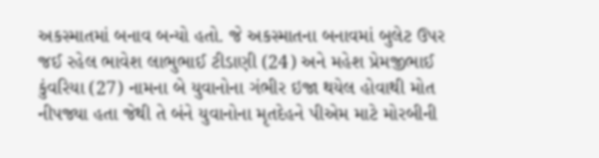અકસ્માતમાં બનાવ બન્યો હતો. જે અકસ્માતના બનાવમાં બુલેટ ઉપર જઈ રહેલ ભાવેશ લાભુભાઈ ટીડાણી (24) અને મહેશ પ્રેમજીભાઈ કુંવરિયા (27) નામના બે યુવાનોના ગંભીર ઇજા થયેલ હોવાથી મોત નીપજ્યા હતા જેથી તે બંને યુવાનોના મૃતદેહને પીએમ માટે મોરબીની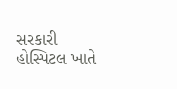સરકારી હોસ્પિટલ ખાતે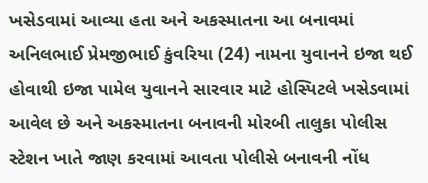ખસેડવામાં આવ્યા હતા અને અકસ્માતના આ બનાવમાં અનિલભાઈ પ્રેમજીભાઈ કુંવરિયા (24) નામના યુવાનને ઇજા થઈ હોવાથી ઇજા પામેલ યુવાનને સારવાર માટે હોસ્પિટલે ખસેડવામાં આવેલ છે અને અકસ્માતના બનાવની મોરબી તાલુકા પોલીસ સ્ટેશન ખાતે જાણ કરવામાં આવતા પોલીસે બનાવની નોંધ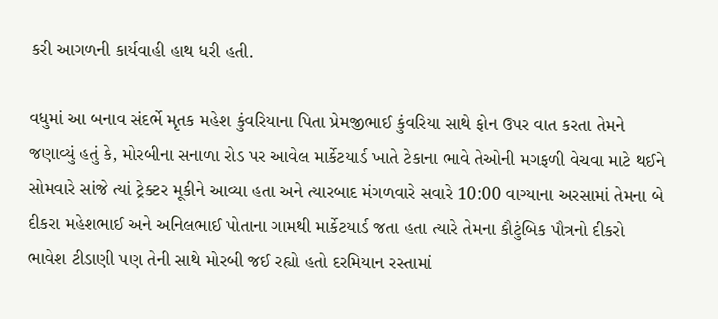કરી આગળની કાર્યવાહી હાથ ધરી હતી.

વધુમાં આ બનાવ સંદર્ભે મૃતક મહેશ કુંવરિયાના પિતા પ્રેમજીભાઈ કુંવરિયા સાથે ફોન ઉપર વાત કરતા તેમને જણાવ્યું હતું કે, મોરબીના સનાળા રોડ પર આવેલ માર્કેટયાર્ડ ખાતે ટેકાના ભાવે તેઓની મગફળી વેચવા માટે થઈને સોમવારે સાંજે ત્યાં ટ્રેક્ટર મૂકીને આવ્યા હતા અને ત્યારબાદ મંગળવારે સવારે 10:00 વાગ્યાના અરસામાં તેમના બે દીકરા મહેશભાઈ અને અનિલભાઈ પોતાના ગામથી માર્કેટયાર્ડ જતા હતા ત્યારે તેમના કૌટુંબિક પૌત્રનો દીકરો ભાવેશ ટીડાણી પણ તેની સાથે મોરબી જઈ રહ્યો હતો દરમિયાન રસ્તામાં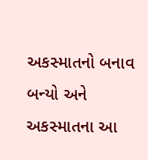અકસ્માતનો બનાવ બન્યો અને અકસ્માતના આ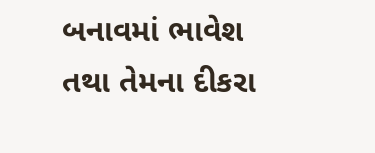બનાવમાં ભાવેશ તથા તેમના દીકરા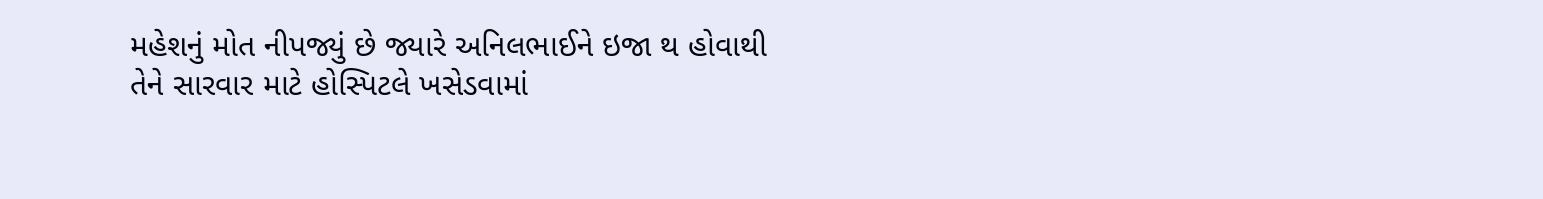મહેશનું મોત નીપજ્યું છે જ્યારે અનિલભાઈને ઇજા થ હોવાથી તેને સારવાર માટે હોસ્પિટલે ખસેડવામાં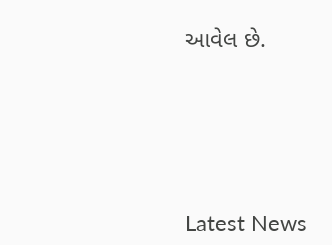આવેલ છે.






Latest News